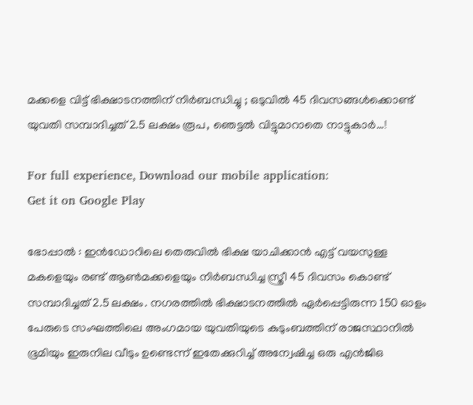മക്കളെ വിട്ട് ഭിക്ഷാടനത്തിന് നിർബന്ധിച്ചു ; ഒടുവിൽ 45 ദിവസങ്ങൾക്കൊണ്ട് യുവതി സമ്പാദിച്ചത് 2.5 ലക്ഷം രൂപ, ഞെട്ടൽ വിട്ടുമാറാതെ നാട്ടുകാർ…!

For full experience, Download our mobile application:
Get it on Google Play

ഭോപ്പാൽ : ഇൻഡോറിലെ തെരുവിൽ ഭിക്ഷ യാചിക്കാൻ എട്ട് വയസുള്ള മകളെയും രണ്ട് ആൺമക്കളെയും നിർബന്ധിച്ച സ്ത്രീ 45 ദിവസം കൊണ്ട് സമ്പാദിച്ചത് 2.5 ലക്ഷം. നഗരത്തിൽ ഭിക്ഷാടനത്തിൽ ഏർപ്പെട്ടിരുന്ന 150 ഓളം പേരുടെ സംഘത്തിലെ അംഗമായ യുവതിയുടെ കുടുംബത്തിന് രാജസ്ഥാനിൽ ഭൂമിയും ഇരുനില വീടും ഉണ്ടെന്ന് ഇതേക്കുറിച്ച് അന്വേഷിച്ച ഒരു എൻജിഒ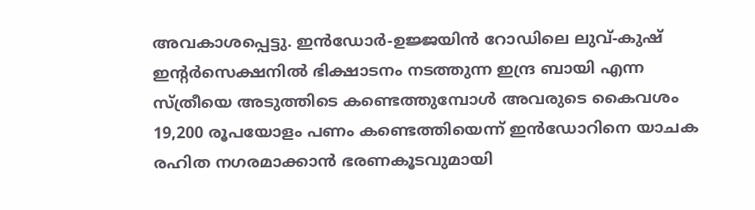അവകാശപ്പെട്ടു. ഇൻഡോർ-ഉജ്ജയിൻ റോഡിലെ ലുവ്-കുഷ് ഇന്‍റർസെക്ഷനിൽ ഭിക്ഷാടനം നടത്തുന്ന ഇന്ദ്ര ബായി എന്ന സ്ത്രീയെ അടുത്തിടെ കണ്ടെത്തുമ്പോൾ അവരുടെ കൈവശം 19,200 രൂപയോളം പണം കണ്ടെത്തിയെന്ന് ഇൻഡോറിനെ യാചക രഹിത നഗരമാക്കാൻ ഭരണകൂടവുമായി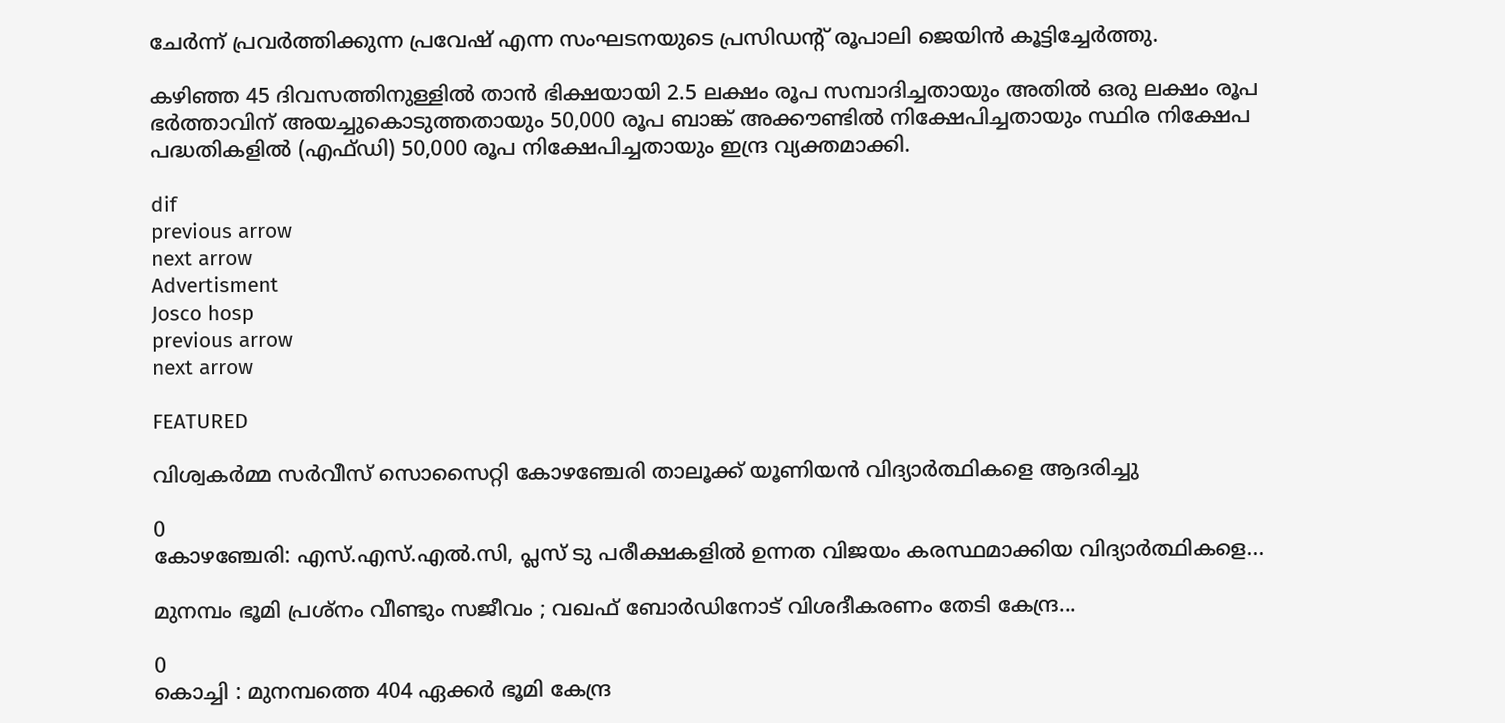ചേർന്ന് പ്രവർത്തിക്കുന്ന പ്രവേഷ് എന്ന സംഘടനയുടെ പ്രസിഡന്‍റ് രൂപാലി ജെയിൻ കൂട്ടിച്ചേർത്തു.

കഴിഞ്ഞ 45 ദിവസത്തിനുള്ളിൽ താൻ ഭിക്ഷയായി 2.5 ലക്ഷം രൂപ സമ്പാദിച്ചതായും അതിൽ ഒരു ലക്ഷം രൂപ ഭർത്താവിന് അയച്ചുകൊടുത്തതായും 50,000 രൂപ ബാങ്ക് അക്കൗണ്ടിൽ നിക്ഷേപിച്ചതായും സ്ഥിര നിക്ഷേപ പദ്ധതികളിൽ (എഫ്ഡി) 50,000 രൂപ നിക്ഷേപിച്ചതായും ഇന്ദ്ര വ്യക്തമാക്കി.

dif
previous arrow
next arrow
Advertisment
Josco hosp
previous arrow
next arrow

FEATURED

വിശ്വകർമ്മ സർവീസ് സൊസൈറ്റി കോഴഞ്ചേരി താലൂക്ക് യൂണിയന്‍ വിദ്യാര്‍ത്ഥികളെ ആദരിച്ചു

0
കോഴഞ്ചേരി: എസ്.എസ്.എല്‍.സി, പ്ലസ് ടു പരീക്ഷകളിൽ ഉന്നത വിജയം കരസ്ഥമാക്കിയ വിദ്യാർത്ഥികളെ...

മുനമ്പം ഭൂമി പ്രശ്നം വീണ്ടും സജീവം ; വഖഫ് ബോർഡിനോട് വിശദീകരണം തേടി കേന്ദ്ര...

0
കൊച്ചി : മുനമ്പത്തെ 404 ഏക്കർ ഭൂമി കേന്ദ്ര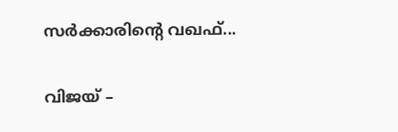സർക്കാരിന്റെ വഖഫ്...

വിജയ് –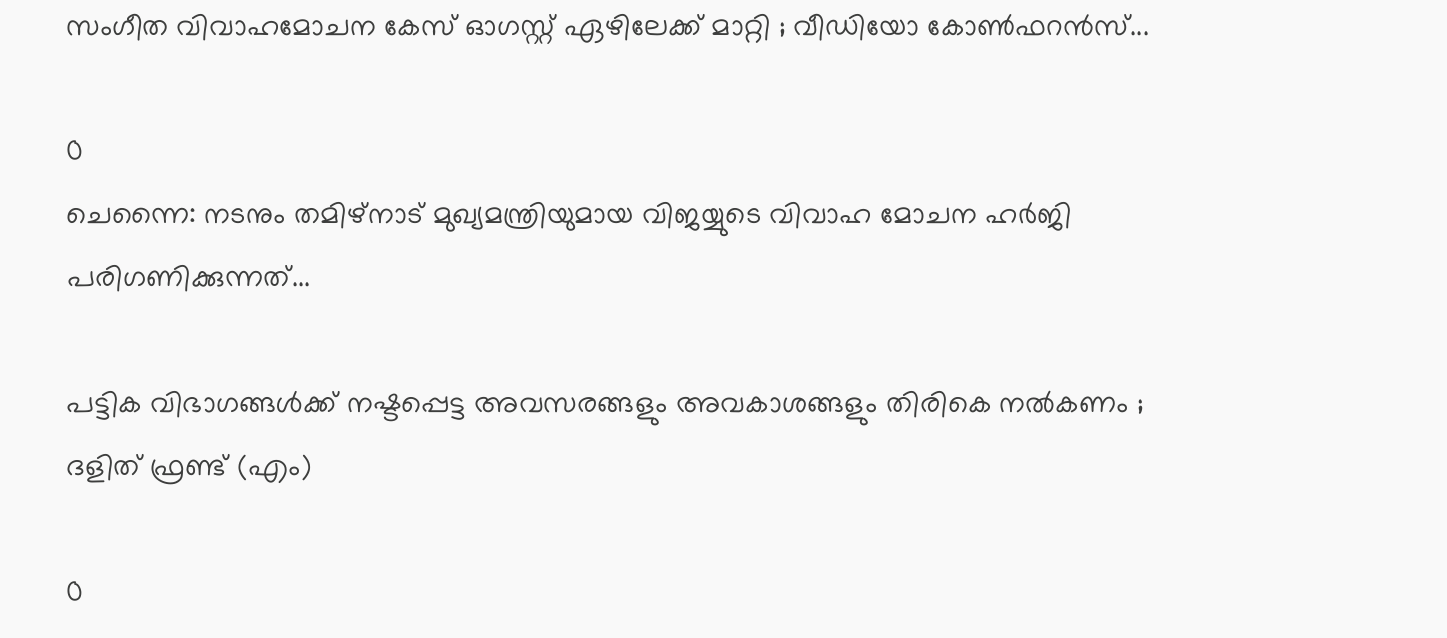സംഗീത വിവാഹമോചന കേസ് ഓഗസ്റ്റ് ഏഴിലേക്ക് മാറ്റി ; വീഡിയോ കോൺഫറൻസ്...

0
ചെന്നൈ: നടനും തമിഴ്നാട് മുഖ്യമന്ത്രിയുമായ വിജയ്യുടെ വിവാഹ മോചന ഹർജി പരിഗണിക്കുന്നത്...

പട്ടിക വിഭാഗങ്ങൾക്ക് നഷ്ടപ്പെട്ട അവസരങ്ങളും അവകാശങ്ങളും തിരികെ നൽകണം ; ദളിത് ഫ്രണ്ട് (എം)

0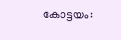കോട്ടയം: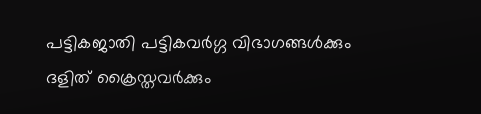പട്ടികജാതി പട്ടികവർഗ്ഗ വിഭാഗങ്ങൾക്കും ദളിത് ക്രൈസ്തവർക്കും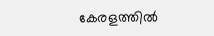കേരളത്തിൽ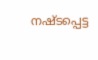നഷ്ടപ്പെട്ട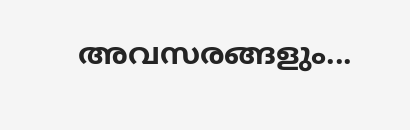അവസരങ്ങളും...